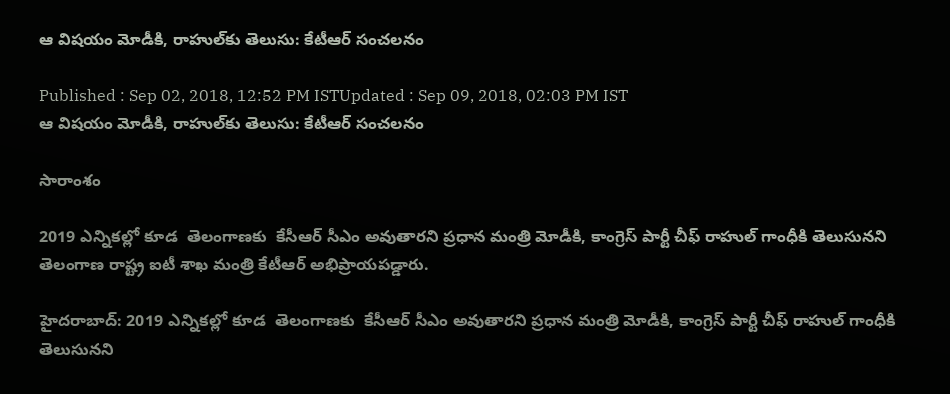ఆ విషయం మోడీకి, రాహుల్‌కు తెలుసు: కేటీఆర్ సంచలనం

Published : Sep 02, 2018, 12:52 PM ISTUpdated : Sep 09, 2018, 02:03 PM IST
ఆ విషయం మోడీకి, రాహుల్‌కు తెలుసు: కేటీఆర్ సంచలనం

సారాంశం

2019 ఎన్నికల్లో కూడ  తెలంగాణకు  కేసీఆర్ సీఎం అవుతారని ప్రధాన మంత్రి మోడీకి, కాంగ్రెస్ పార్టీ చీఫ్ రాహుల్ గాంధీకి తెలుసునని తెలంగాణ రాష్ట్ర ఐటీ శాఖ మంత్రి కేటీఆర్ అభిప్రాయపడ్డారు.

హైదరాబాద్: 2019 ఎన్నికల్లో కూడ  తెలంగాణకు  కేసీఆర్ సీఎం అవుతారని ప్రధాన మంత్రి మోడీకి, కాంగ్రెస్ పార్టీ చీఫ్ రాహుల్ గాంధీకి తెలుసునని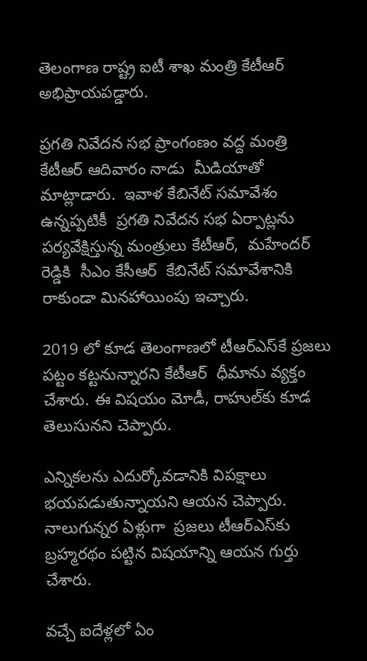తెలంగాణ రాష్ట్ర ఐటీ శాఖ మంత్రి కేటీఆర్ అభిప్రాయపడ్డారు.

ప్రగతి నివేదన సభ ప్రాంగంణం వద్ద మంత్రి కేటీఆర్ ఆదివారం నాడు  మీడియాతో మాట్లాడారు.  ఇవాళ కేబినేట్ సమావేశం ఉన్నప్పటికీ  ప్రగతి నివేదన సభ ఏర్పాట్లను పర్యవేక్షిస్తున్న మంత్రులు కేటీఆర్,  మహేందర్ రెడ్డికి  సీఎం కేసీఆర్  కేబినేట్ సమావేశానికి రాకుండా మినహాయింపు ఇచ్చారు.

2019 లో కూడ తెలంగాణలో టీఆర్ఎస్‌కే ప్రజలు పట్టం కట్టనున్నారని కేటీఆర్  ధీమాను వ్యక్తం చేశారు. ఈ విషయం మోడీ, రాహుల్‌కు కూడ తెలుసునని చెప్పారు.

ఎన్నికలను ఎదుర్కోవడానికి విపక్షాలు భయపడుతున్నాయని ఆయన చెప్పారు. నాలుగున్నర ఏళ్లుగా  ప్రజలు టీఆర్ఎస్‌కు బ్రహ్మరథం పట్టిన విషయాన్ని ఆయన గుర్తు చేశారు.

వచ్చే ఐదేళ్లలో ఏం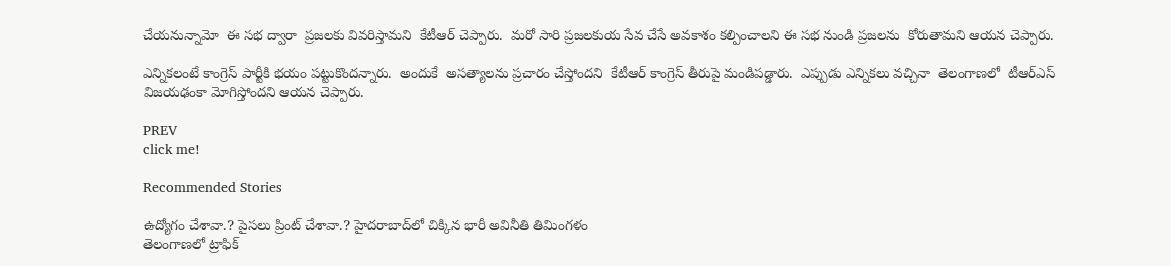చేయనున్నామో  ఈ సభ ద్వారా  ప్రజలకు వివరిస్తామని  కేటీఆర్ చెప్పారు.  మరో సారి ప్రజలకుయ సేవ చేసే అవకాశం కల్పించాలని ఈ సభ నుండి ప్రజలను  కోరుతామని ఆయన చెప్పారు.

ఎన్నికలంటే కాంగ్రెస్ పార్టీకి భయం పట్టుకొందన్నారు.  అందుకే  అసత్యాలను ప్రచారం చేస్తోందని  కేటీఆర్ కాంగ్రెస్ తీరుపై మండిపడ్డారు.  ఎప్పుడు ఎన్నికలు వచ్చినా  తెలంగాణలో  టీఆర్ఎస్  విజయఢంకా మోగిస్తోందని ఆయన చెప్పారు.

PREV
click me!

Recommended Stories

ఉద్యోగం చేశావా.? పైస‌లు ప్రింట్ చేశావా.? హైదరాబాద్‌లో చిక్కిన భారీ అవినీతి తిమింగ‌ళం
తెలంగాణలో ట్రాఫిక్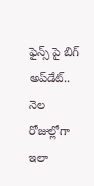ఫైన్స్ పై బిగ్‌ అప్‌డేట్.. నెల రోజుల్లోగా ఇలా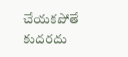చేయ‌క‌పోతే కుదరదు